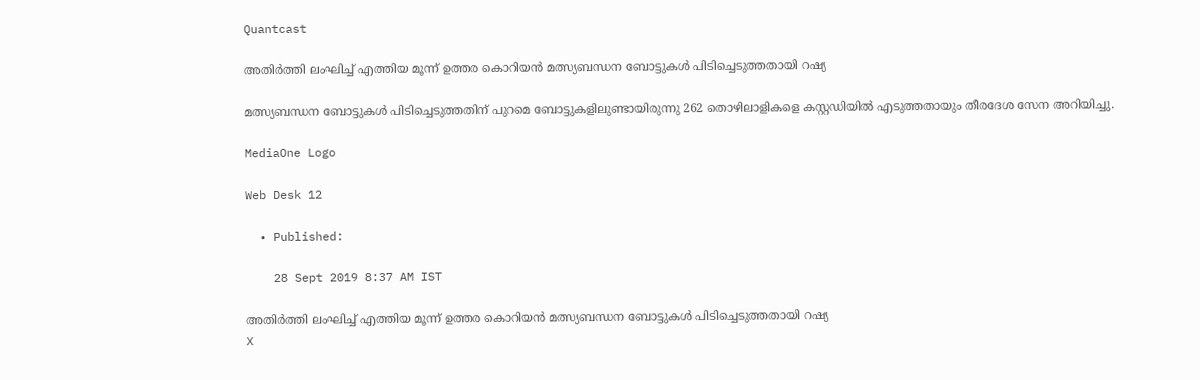Quantcast

അതിര്‍ത്തി ലംഘിച്ച് എത്തിയ മൂന്ന് ഉത്തര കൊറിയന്‍ മത്സ്യബന്ധന ബോട്ടുകള്‍ പിടിച്ചെടുത്തതായി റഷ്യ

മത്സ്യബന്ധന ബോട്ടുകള്‍ പിടിച്ചെടുത്തതിന് പുറമെ ബോട്ടുകളിലുണ്ടായിരുന്നു‌ 262 തൊഴിലാളികളെ കസ്റ്റഡിയില്‍ എടുത്തതായും തീരദേശ സേന അറിയിച്ചു.

MediaOne Logo

Web Desk 12

  • Published:

    28 Sept 2019 8:37 AM IST

അതിര്‍ത്തി ലംഘിച്ച് എത്തിയ മൂന്ന് ഉത്തര കൊറിയന്‍ മത്സ്യബന്ധന ബോട്ടുകള്‍ പിടിച്ചെടുത്തതായി റഷ്യ
X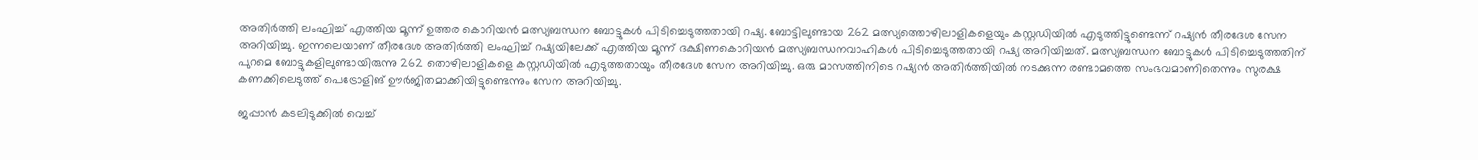അതിര്‍ത്തി ലംഘിച്ച് എത്തിയ മൂന്ന് ഉത്തര കൊറിയന്‍ മത്സ്യബന്ധന ബോട്ടുകള്‍ പിടിച്ചെടുത്തതായി റഷ്യ. ബോട്ടിലുണ്ടായ 262 മത്സ്യത്തൊഴിലാളികളെയും കസ്റ്റഡിയില്‍ എടുത്തിട്ടുണ്ടെന്ന് റഷ്യന്‍ തീരദേശ സേന അറിയിച്ചു. ഇന്നലെയാണ് തീരദേശ അതിര്‍ത്തി ലംഘിച്ച് റഷ്യയിലേക്ക് എത്തിയ മൂന്ന് ദക്ഷിണകൊറിയന്‍ മത്സ്യബന്ധനവാഹികള്‍ പിടിച്ചെടുത്തതായി റഷ്യ അറിയിച്ചത്. മത്സ്യബന്ധന ബോട്ടുകള്‍ പിടിച്ചെടുത്തതിന് പുറമെ ബോട്ടുകളിലുണ്ടായിരുന്നു‌ 262 തൊഴിലാളികളെ കസ്റ്റഡിയില്‍ എടുത്തതായും തീരദേശ സേന അറിയിച്ചു. ഒരു മാസത്തിനിടെ റഷ്യന്‍ അതിര്‍ത്തിയില്‍ നടക്കുന്ന രണ്ടാമത്തെ സംഭവമാണിതെന്നും സുരക്ഷ കണക്കിലെടുത്ത് പെട്രോളിങ് ഊര്‍ജിതമാക്കിയിട്ടുണ്ടെന്നും സേന അറിയിച്ചു.

ജപ്പാന്‍ കടലിടുക്കില്‍ വെച്ച്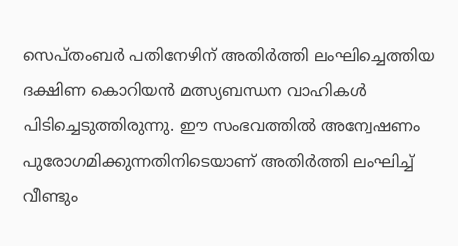സെപ്തംബര്‍ പതിനേഴിന് അതിര്‍ത്തി ലംഘിച്ചെത്തിയ ദക്ഷിണ കൊറിയന്‍ മത്സ്യബന്ധന വാഹികള്‍ പിടിച്ചെടുത്തിരുന്നു. ഈ സംഭവത്തില്‍ അന്വേഷണം പുരോഗമിക്കുന്നതിനിടെയാണ് അതിര്‍ത്തി ലംഘിച്ച് വീണ്ടും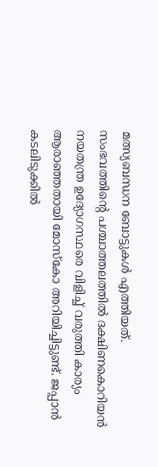മത്സ്യബന്ധന ബോട്ടുകള്‍ എത്തിയത്. സംഭവത്തിന്റെ ‌പശ്ചാത്തലത്തില്‍ ദക്ഷിണകൊറിയന്‍ നയതന്ത്ര ഉദ്യോഗസ്ഥരെ വിളിച്ച് വരുത്തി കാര്യം ആരാഞ്ഞതായി മോസ്കോ അറിയിച്ചിട്ടുണ്ട്. ജപ്പാന്‍ കടലിടുക്കില്‍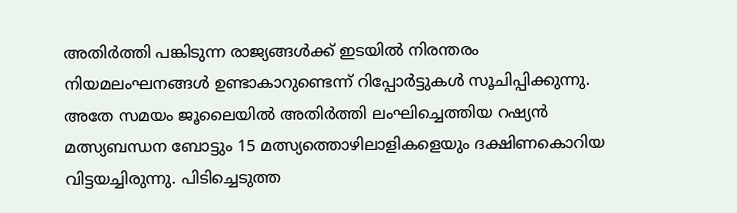അതിര്‍ത്തി പങ്കിടുന്ന രാജ്യങ്ങള്‍ക്ക് ഇടയില്‍ നിരന്തരം നിയമലംഘനങ്ങള്‍ ഉണ്ടാകാറുണ്ടെന്ന് റിപ്പോര്‍ട്ടുകള്‍ സൂചിപ്പിക്കുന്നു. അതേ സമയം ജൂലൈയില്‍ അതിര്‍ത്തി ലംഘിച്ചെത്തിയ റഷ്യന്‍ മത്സ്യബന്ധന ബോട്ടും 15 മത്സ്യത്തൊഴിലാളികളെയും ദക്ഷിണകൊറിയ വിട്ടയച്ചിരുന്നു. പിടിച്ചെടുത്ത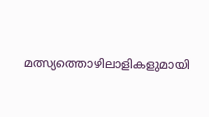മത്സ്യത്തൊഴിലാളികളുമായി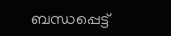ബന്ധപ്പെട്ട്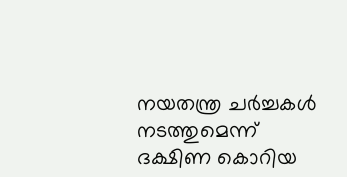നയതന്ത്ര ചര്‍ച്ചകള്‍ നടത്തുമെന്ന് ദക്ഷിണ കൊറിയ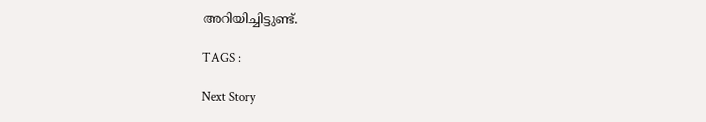അറിയിച്ചിട്ടുണ്ട്.

TAGS :

Next Story